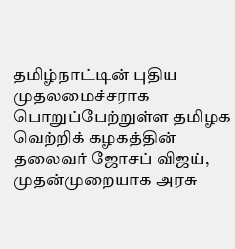தமிழ்நாட்டின் புதிய முதலமைச்சராக பொறுப்பேற்றுள்ள தமிழக வெற்றிக் கழகத்தின் தலைவர் ஜோசப் விஜய், முதன்முறையாக அரசு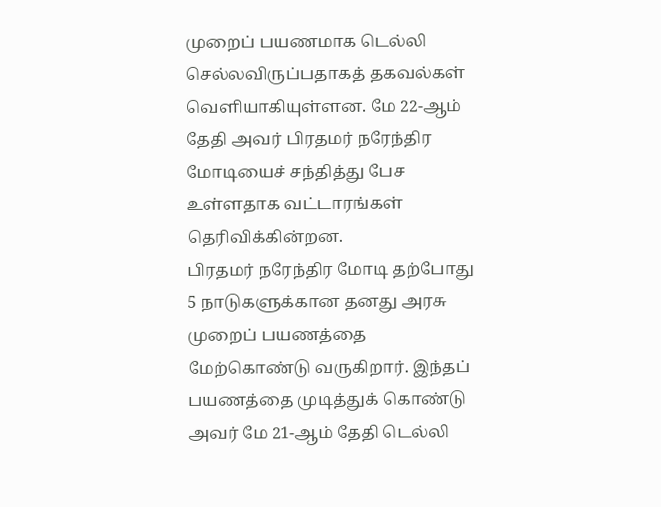முறைப் பயணமாக டெல்லி செல்லவிருப்பதாகத் தகவல்கள் வெளியாகியுள்ளன. மே 22-ஆம் தேதி அவர் பிரதமர் நரேந்திர மோடியைச் சந்தித்து பேச உள்ளதாக வட்டாரங்கள் தெரிவிக்கின்றன.
பிரதமர் நரேந்திர மோடி தற்போது 5 நாடுகளுக்கான தனது அரசு முறைப் பயணத்தை மேற்கொண்டு வருகிறார். இந்தப் பயணத்தை முடித்துக் கொண்டு அவர் மே 21-ஆம் தேதி டெல்லி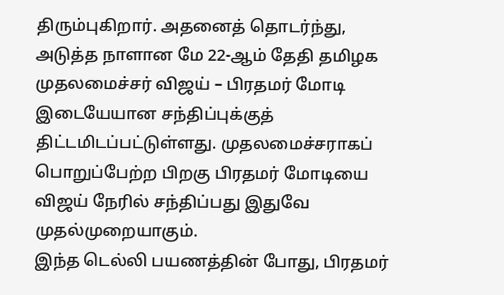திரும்புகிறார். அதனைத் தொடர்ந்து, அடுத்த நாளான மே 22-ஆம் தேதி தமிழக முதலமைச்சர் விஜய் – பிரதமர் மோடி இடையேயான சந்திப்புக்குத் திட்டமிடப்பட்டுள்ளது. முதலமைச்சராகப் பொறுப்பேற்ற பிறகு பிரதமர் மோடியை விஜய் நேரில் சந்திப்பது இதுவே முதல்முறையாகும்.
இந்த டெல்லி பயணத்தின் போது, பிரதமர்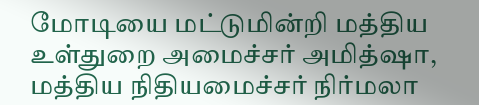மோடியை மட்டுமின்றி மத்திய உள்துறை அமைச்சர் அமித்ஷா, மத்திய நிதியமைச்சர் நிர்மலா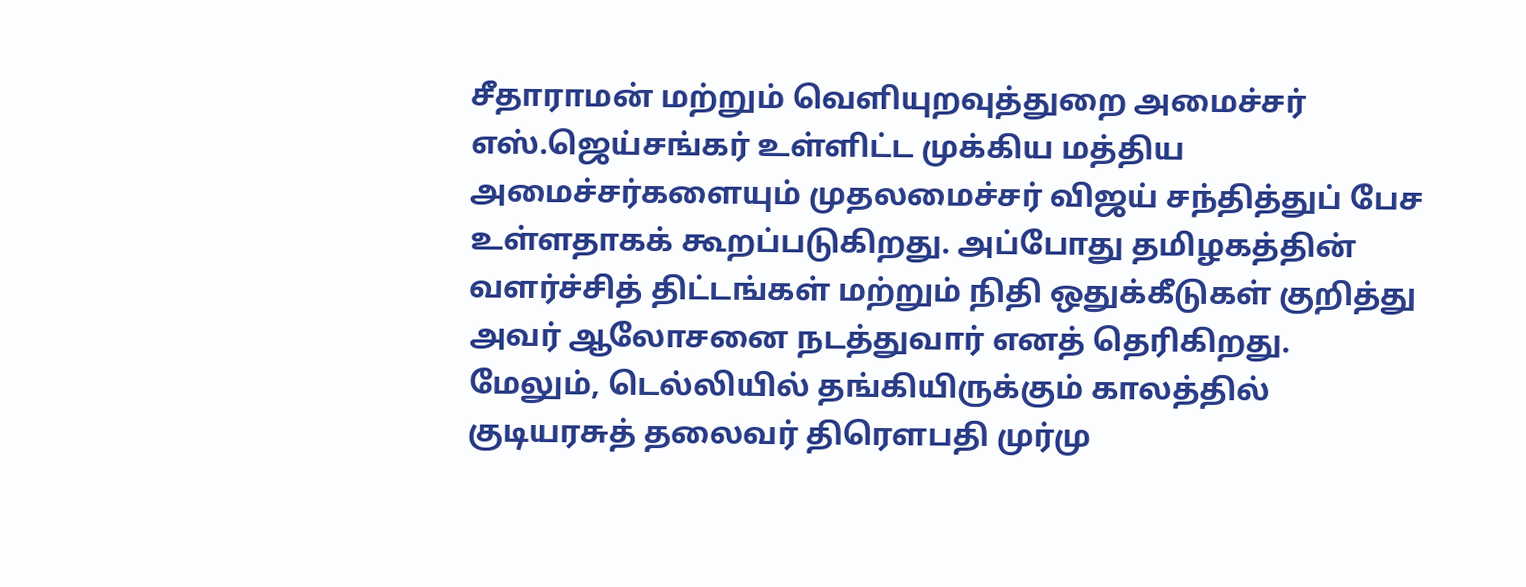சீதாராமன் மற்றும் வெளியுறவுத்துறை அமைச்சர் எஸ்.ஜெய்சங்கர் உள்ளிட்ட முக்கிய மத்திய அமைச்சர்களையும் முதலமைச்சர் விஜய் சந்தித்துப் பேச உள்ளதாகக் கூறப்படுகிறது. அப்போது தமிழகத்தின் வளர்ச்சித் திட்டங்கள் மற்றும் நிதி ஒதுக்கீடுகள் குறித்து அவர் ஆலோசனை நடத்துவார் எனத் தெரிகிறது.
மேலும், டெல்லியில் தங்கியிருக்கும் காலத்தில் குடியரசுத் தலைவர் திரௌபதி முர்மு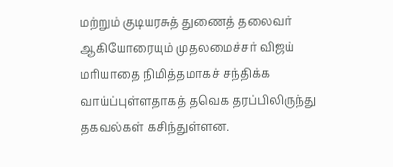மற்றும் குடியரசுத் துணைத் தலைவர் ஆகியோரையும் முதலமைச்சர் விஜய் மரியாதை நிமித்தமாகச் சந்திக்க வாய்ப்புள்ளதாகத் தவெக தரப்பிலிருந்து தகவல்கள் கசிந்துள்ளன.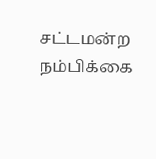சட்டமன்ற நம்பிக்கை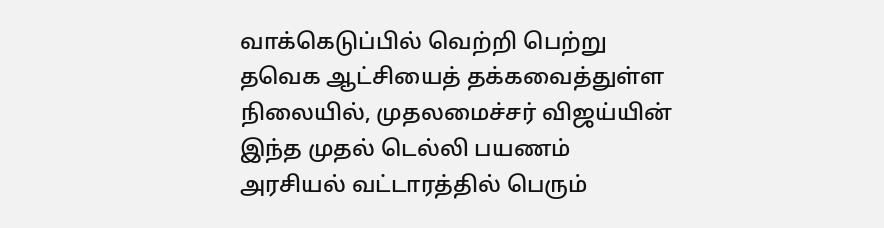வாக்கெடுப்பில் வெற்றி பெற்று தவெக ஆட்சியைத் தக்கவைத்துள்ள நிலையில், முதலமைச்சர் விஜய்யின் இந்த முதல் டெல்லி பயணம் அரசியல் வட்டாரத்தில் பெரும்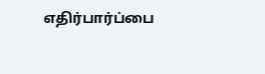எதிர்பார்ப்பை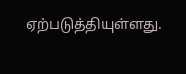ஏற்படுத்தியுள்ளது.